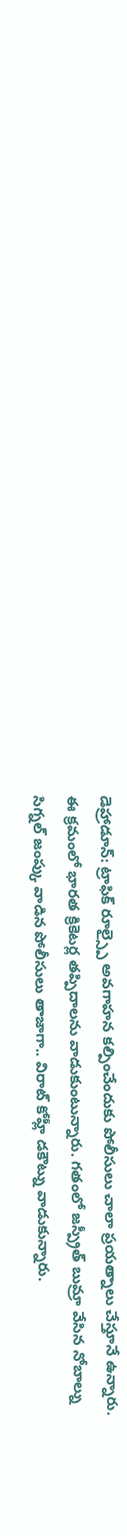డెహ్రాడూన్: ట్రాఫిక్ రూల్స్పై అవగాహన కల్పించేందుకు పోలీసులు చాలా ప్రయత్నాలు చేస్తూనే ఉన్నారు. ఈ క్రమంలో భారత క్రికెటర్ల తప్పిదాలను వాడుకుంటున్నారు. గతంలో జస్ప్రీత్ బుమ్రా వేసిన నోబాల్ను సిగ్నల్ జంప్కు వాడిన పోలీసులు తాజాగా.. విరాట్ కోహ్లీ డకౌట్ను వాడుకున్నారు.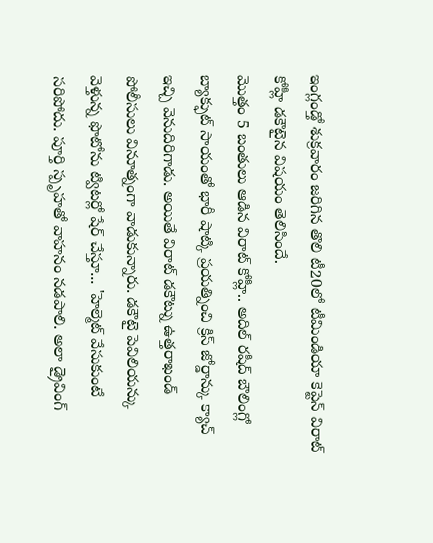ఇంగ్లండ్తో శుక్రవారం జరిగిన తొలి టీ20లో టీమిండియా కెప్టెన్ విరాట్ కోహ్లీ డకౌటైన విషయం తెలిసిందే.
మొత్తం 5 బంతులు ఆడిన విరాట్ కోహ్లీ.. అదిల్ రషీద్ బౌలింగ్లో బ్యాక్ఫుట్ సాయంతో భారీ షాట్కి ప్రయత్నించి క్రిస్ జోర్డాన్కు క్యాచ్ ఇచ్చి వెనుదిరిగాడు. అయితే విరాట్ డకౌట్ను ఉత్తరాఖండ్ పోలీసులు వినూత్నంగా వాడుకున్నారు. డకౌటై పెవిలియన్కు వెళ్తున్న ఫొటోను ట్విటర్లో షేర్ చేస్తూ... 'హెల్మెట్ వేసుకుంటే సరిపోదు. పూర్తి స్పృహతో వాహనం నడపాలి. అలా డ్రైవింగ్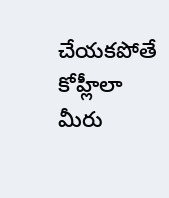చేయకపోతే కోహ్లీలా మీరు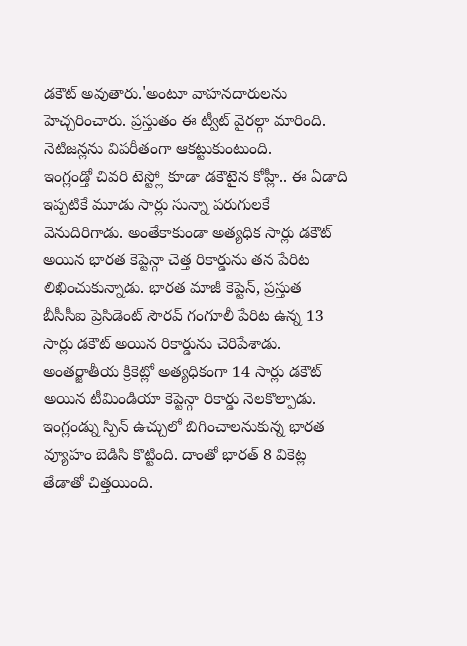డకౌట్ అవుతారు.'అంటూ వాహనదారులను హెచ్చరించారు. ప్రస్తుతం ఈ ట్వీట్ వైరల్గా మారింది. నెటిజన్లను విపరీతంగా ఆకట్టుకుంటుంది.
ఇంగ్లండ్తో చివరి టెస్ట్లో కూడా డకౌటైన కోహ్లీ.. ఈ ఏడాది ఇప్పటికే మూడు సార్లు సున్నా పరుగులకే వెనుదిరిగాడు. అంతేకాకుండా అత్యధిక సార్లు డకౌట్ అయిన భారత కెప్టెన్గా చెత్త రికార్డును తన పేరిట లిఖించుకున్నాడు. భారత మాజీ కెప్టెన్, ప్రస్తుత బీసీసీఐ ప్రెసిడెంట్ సౌరవ్ గంగూలీ పేరిట ఉన్న 13 సార్లు డకౌట్ అయిన రికార్డును చెరిపేశాడు. అంతర్జాతీయ క్రికెట్లో అత్యధికంగా 14 సార్లు డకౌట్ అయిన టీమిండియా కెప్టెన్గా రికార్డు నెలకొల్పాడు.
ఇంగ్లండ్ను స్పిన్ ఉచ్చులో బిగించాలనుకున్న భారత వ్యూహం బెడిసి కొట్టింది. దాంతో భారత్ 8 వికెట్ల తేడాతో చిత్తయింది.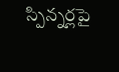స్పిన్నర్లపై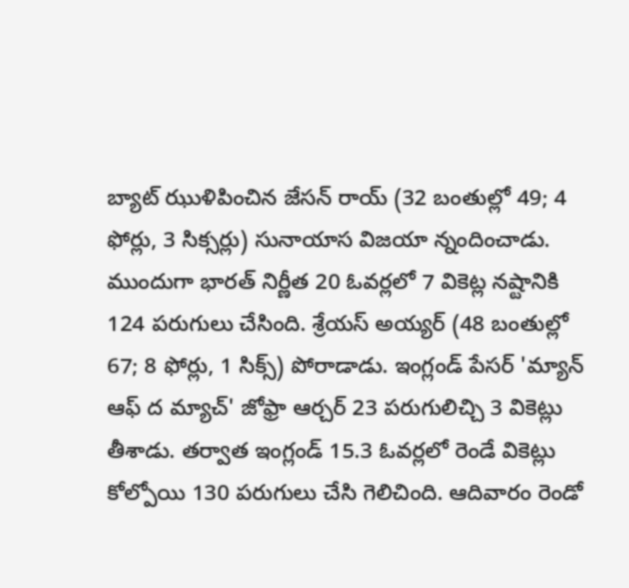బ్యాట్ ఝుళిపించిన జేసన్ రాయ్ (32 బంతుల్లో 49; 4 ఫోర్లు, 3 సిక్సర్లు) సునాయాస విజయా న్నందించాడు. ముందుగా భారత్ నిర్ణీత 20 ఓవర్లలో 7 వికెట్ల నష్టానికి 124 పరుగులు చేసింది. శ్రేయస్ అయ్యర్ (48 బంతుల్లో 67; 8 ఫోర్లు, 1 సిక్స్) పోరాడాడు. ఇంగ్లండ్ పేసర్ 'మ్యాన్ ఆఫ్ ద మ్యాచ్' జోఫ్రా ఆర్చర్ 23 పరుగులిచ్చి 3 వికెట్లు తీశాడు. తర్వాత ఇంగ్లండ్ 15.3 ఓవర్లలో రెండే వికెట్లు కోల్పోయి 130 పరుగులు చేసి గెలిచింది. ఆదివారం రెండో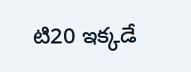టి20 ఇక్కడే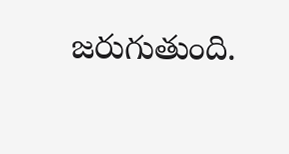జరుగుతుంది.